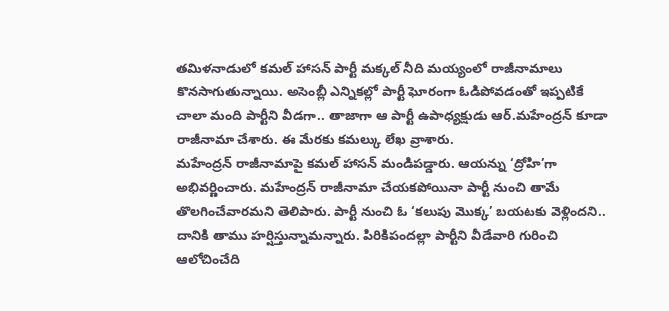తమిళనాడులో కమల్ హాసన్ పార్టీ మక్కల్ నీది మయ్యంలో రాజీనామాలు కొనసాగుతున్నాయి. అసెంబ్లీ ఎన్నికల్లో పార్టీ ఘోరంగా ఓడిపోవడంతో ఇప్పటికే చాలా మంది పార్టీని వీడగా.. తాజాగా ఆ పార్టీ ఉపాధ్యక్షుడు ఆర్.మహేంద్రన్ కూడా రాజీనామా చేశారు. ఈ మేరకు కమల్కు లేఖ వ్రాశారు.
మహేంద్రన్ రాజీనామాపై కమల్ హాసన్ మండిపడ్డారు. ఆయన్ను ‘ద్రోహి’గా అభివర్ణించారు. మహేంద్రన్ రాజీనామా చేయకపోయినా పార్టీ నుంచి తామే తొలగించేవారమని తెలిపారు. పార్టీ నుంచి ఓ ‘కలుపు మొక్క’ బయటకు వెళ్లిందని.. దానికి తాము హర్షిస్తున్నామన్నారు. పిరికిపందల్లా పార్టీని వీడేవారి గురించి ఆలోచించేది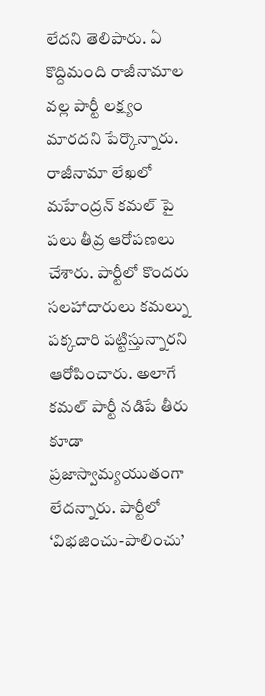లేదని తెలిపారు. ఏ కొద్దిమంది రాజీనామాల వల్ల పార్టీ లక్ష్యం మారదని పేర్కొన్నారు.
రాజీనామా లేఖలో మహేంద్రన్ కమల్ పై పలు తీవ్ర ఆరోపణలు చేశారు. పార్టీలో కొందరు సలహాదారులు కమల్ను పక్కదారి పట్టిస్తున్నారని ఆరోపించారు. అలాగే కమల్ పార్టీ నడిపే తీరు కూడా ప్రజాస్వామ్యయుతంగా లేదన్నారు. పార్టీలో ‘విభజించు-పాలించు’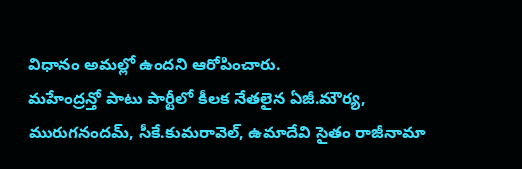విధానం అమల్లో ఉందని ఆరోపించారు.
మహేంద్రన్తో పాటు పార్టీలో కీలక నేతలైన ఏజీ.మౌర్య, మురుగనందమ్, సీకే.కుమరావెల్, ఉమాదేవి సైతం రాజీనామా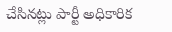చేసినట్లు పార్టీ అధికారిక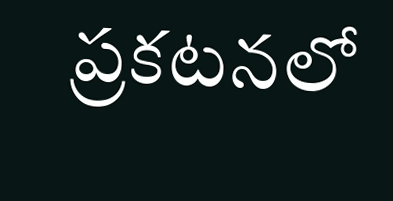ప్రకటనలో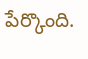పేర్కొంది.